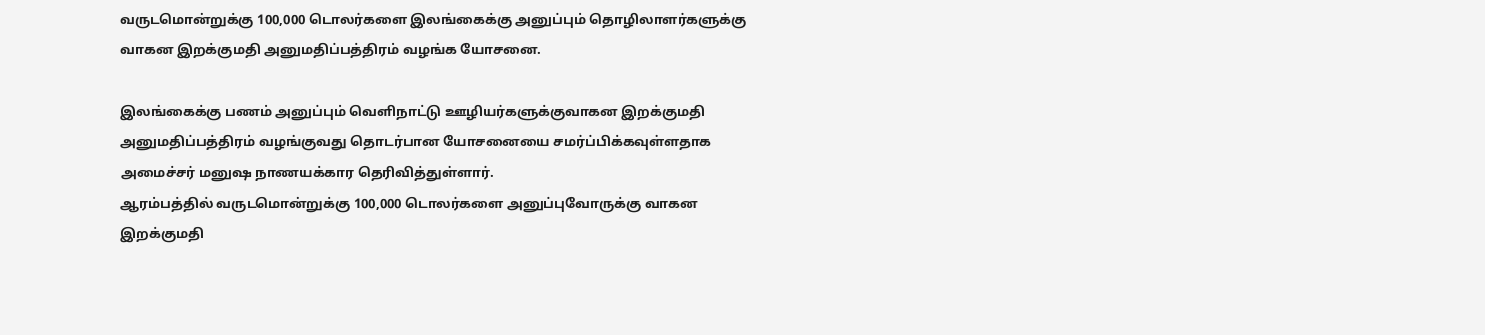வருடமொன்றுக்கு 100,000 டொலர்களை இலங்கைக்கு அனுப்பும் தொழிலாளர்களுக்கு வாகன இறக்குமதி அனுமதிப்பத்திரம் வழங்க யோசனை.

இலங்கைக்கு பணம் அனுப்பும் வெளிநாட்டு ஊழியர்களுக்குவாகன இறக்குமதி அனுமதிப்பத்திரம் வழங்குவது தொடர்பான யோசனையை சமர்ப்பிக்கவுள்ளதாக அமைச்சர் மனுஷ நாணயக்கார தெரிவித்துள்ளார்.
ஆரம்பத்தில் வருடமொன்றுக்கு 100,000 டொலர்களை அனுப்புவோருக்கு வாகன இறக்குமதி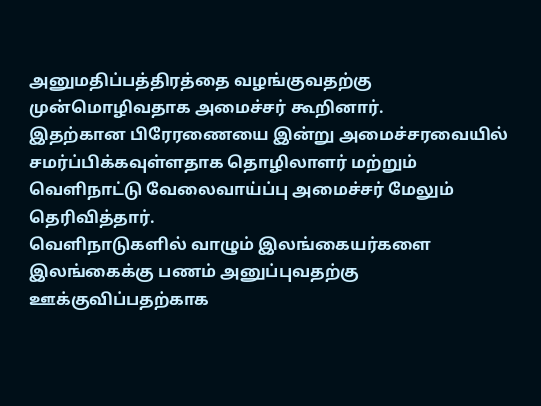அனுமதிப்பத்திரத்தை வழங்குவதற்கு முன்மொழிவதாக அமைச்சர் கூறினார்.
இதற்கான பிரேரணையை இன்று அமைச்சரவையில் சமர்ப்பிக்கவுள்ளதாக தொழிலாளர் மற்றும் வெளிநாட்டு வேலைவாய்ப்பு அமைச்சர் மேலும் தெரிவித்தார்.
வெளிநாடுகளில் வாழும் இலங்கையர்களை இலங்கைக்கு பணம் அனுப்புவதற்கு ஊக்குவிப்பதற்காக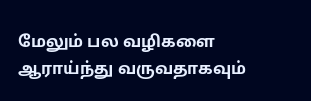மேலும் பல வழிகளை ஆராய்ந்து வருவதாகவும்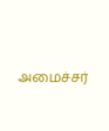அமைச்சர்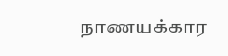நாணயக்கார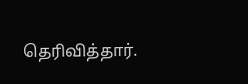தெரிவித்தார்.